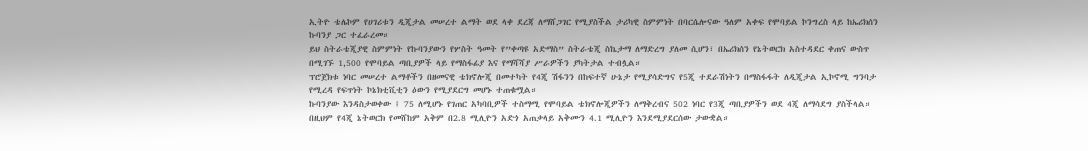ኢትዮ ቴሌኮም የሀገሪቱን ዲጂታል መሠረተ ልማት ወደ ላቀ ደረጃ ለማሸጋገር የሚያስችል ታሪካዊ ስምምነት በባርሴሎናው ዓለም አቀፍ የሞባይል ኮንግረስ ላይ ከኤሪክሰን ኩባንያ ጋር ተፈራረመ።
ይህ ስትራቴጂያዊ ስምምነት የኩባንያውን የሦስት ዓመት የ”ቀጣዩ አድማስ” ስትራቴጂ ስኬታማ ለማድረግ ያለመ ሲሆን፣ በኤሪክሰን የኔትወርክ አስተዳደር ቀጠና ውስጥ በሚገኙ 1,500 የሞባይል ጣቢያዎች ላይ የማስፋፊያ እና የማሻሻያ ሥራዎችን ያካትታል ተብሏል።
ፕሮጀክቱ ነባር መሠረተ ልማቶችን በዘመናዊ ቴክኖሎጂ በመተካት የ4ጂ ሽፋንን በከፍተኛ ሁኔታ የሚያሳድግና የ5ጂ ተደራሽነትን በማስፋፋት ለዲጂታል ኢኮኖሚ ግንባታ የሚረዳ የፍጥነት ኮኔክቲቪቲን ዕውን የሚያደርግ መሆኑ ተጠቁሟል።
ኩባንያው እንዳስታወቀው ፤ 75 ለሚሆኑ የገጠር አካባቢዎች ተስማሚ የሞባይል ቴክኖሎጂዎችን ለማቅረብና 502 ነባር የ3ጂ ጣቢያዎችን ወደ 4ጂ ለማሳደግ ያስችላል።
በዚህም የ4ጂ ኔትወርክ የመሸከም አቅም በ2.8 ሚሊዮን አድጎ አጠቃላይ አቅሙን 4.1 ሚሊዮን እንደሚያደርሰው ታውቋል።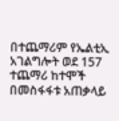በተጨማሪም የኤልቲኢ አገልግሎት ወደ 157 ተጨማሪ ከተሞች በመስፋፋቱ አጠቃላይ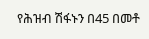የሕዝብ ሽፋኑን በ45 በመቶ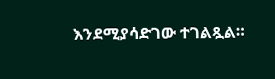እንደሚያሳድገው ተገልጿል።